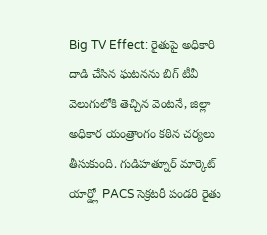Big TV Effect: రైతుపై అధికారి దాడి చేసిన ఘటనను బిగ్ టీవీ వెలుగులోకి తెచ్చిన వెంటనే, జిల్లా అధికార యంత్రాంగం కఠిన చర్యలు తీసుకుంది. గుడిహత్నూర్ మార్కెట్ యార్డ్లో PACS సెక్రటరీ పండరి రైతు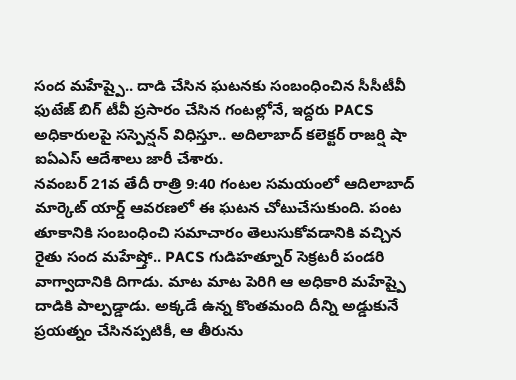సంద మహేష్పై.. దాడి చేసిన ఘటనకు సంబంధించిన సీసీటీవీ ఫుటేజ్ బిగ్ టీవీ ప్రసారం చేసిన గంటల్లోనే, ఇద్దరు PACS అధికారులపై సస్పెన్షన్ విధిస్తూ.. అదిలాబాద్ కలెక్టర్ రాజర్షి షా ఐఏఎస్ ఆదేశాలు జారీ చేశారు.
నవంబర్ 21వ తేదీ రాత్రి 9:40 గంటల సమయంలో ఆదిలాబాద్ మార్కెట్ యార్డ్ ఆవరణలో ఈ ఘటన చోటుచేసుకుంది. పంట తూకానికి సంబంధించి సమాచారం తెలుసుకోవడానికి వచ్చిన రైతు సంద మహేష్తో.. PACS గుడిహత్నూర్ సెక్రటరీ పండరి వాగ్వాదానికి దిగాడు. మాట మాట పెరిగి ఆ అధికారి మహేష్పై దాడికి పాల్పడ్డాడు. అక్కడే ఉన్న కొంతమంది దీన్ని అడ్డుకునే ప్రయత్నం చేసినప్పటికీ, ఆ తీరును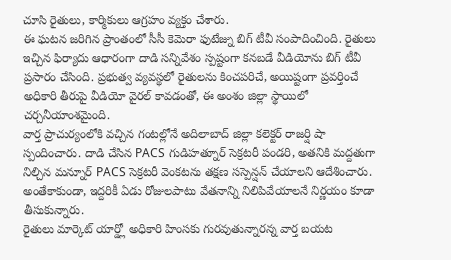చూసి రైతులు, కార్మికులు ఆగ్రహం వ్యక్తం చేశారు.
ఈ ఘటన జరిగిన ప్రాంతంలో సీసీ కెమెరా ఫుటేజ్ను బిగ్ టీవీ సంపాదించింది. రైతులు ఇచ్చిన ఫిర్యాదు ఆధారంగా దాడి సన్నివేశం స్పష్టంగా కనబడే వీడియోను బిగ్ టీవీ ప్రసారం చేసింది. ప్రభుత్వ వ్యవస్థలో రైతులను కించపరిచే, అయిష్టంగా ప్రవర్తించే అధికారి తీరుపై వీడియో వైరల్ కావడంతో, ఈ అంశం జిల్లా స్థాయిలో చర్చనీయాంశమైంది.
వార్త ప్రాచుర్యంలోకి వచ్చిన గంటల్లోనే అదిలాబాద్ జిల్లా కలెక్టర్ రాజర్షి షా స్పందించారు. దాడి చేసిన PACS గుడిహత్నూర్ సెక్రటరీ పండరి, అతనికి మద్దతుగా నిల్చిన మన్నూర్ PACS సెక్రటరీ వెంకటను తక్షణ సస్పెన్షన్ చేయాలని ఆదేశించారు. అంతేకాకుండా, ఇద్దరికీ ఏడు రోజులపాటు వేతనాన్ని నిలిపివేయాలనే నిర్ణయం కూడా తీసుకున్నారు.
రైతులు మార్కెట్ యార్డ్లో అధికారి హింసకు గురవుతున్నారన్న వార్త బయట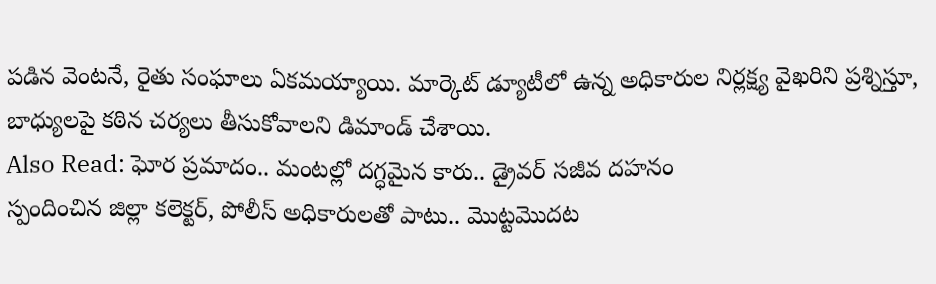పడిన వెంటనే, రైతు సంఘాలు ఏకమయ్యాయి. మార్కెట్ డ్యూటీలో ఉన్న అధికారుల నిర్లక్ష్య వైఖరిని ప్రశ్నిస్తూ, బాధ్యులపై కఠిన చర్యలు తీసుకోవాలని డిమాండ్ చేశాయి.
Also Read: ఘోర ప్రమాదం.. మంటల్లో దగ్ధమైన కారు.. డ్రైవర్ సజీవ దహనం
స్పందించిన జిల్లా కలెక్టర్, పోలీస్ అధికారులతో పాటు.. మొట్టమొదట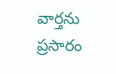వార్తను ప్రసారం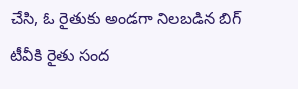చేసి, ఓ రైతుకు అండగా నిలబడిన బిగ్ టీవీకి రైతు సంద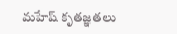మహేష్ కృతజ్ఞతలు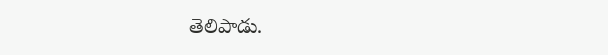తెలిపాడు.